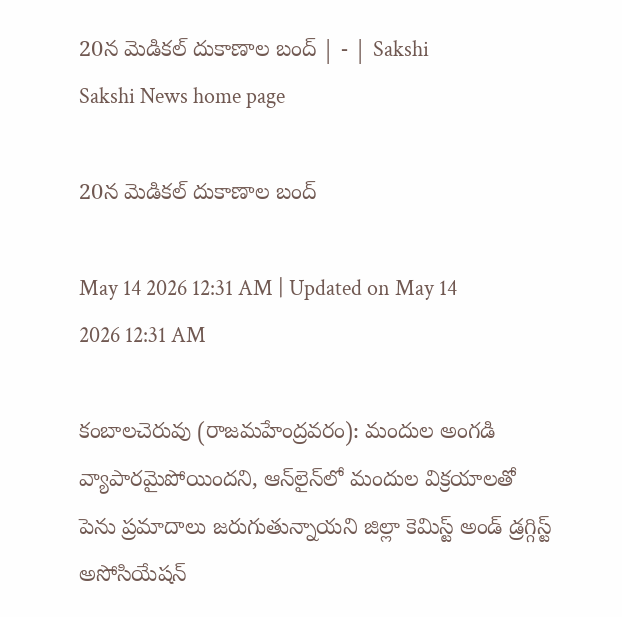20న మెడికల్‌ దుకాణాల బంద్‌ | - | Sakshi
Sakshi News home page

20న మెడికల్‌ దుకాణాల బంద్‌

May 14 2026 12:31 AM | Updated on May 14 2026 12:31 AM

కంబాలచెరువు (రాజమహేంద్రవరం): మందుల అంగడి వ్యాపారమైపోయిందని, ఆన్‌లైన్‌లో మందుల విక్రయాలతో పెను ప్రమాదాలు జరుగుతున్నాయని జిల్లా కెమిస్ట్‌ అండ్‌ డ్రగ్గిస్ట్‌ అసోసియేషన్‌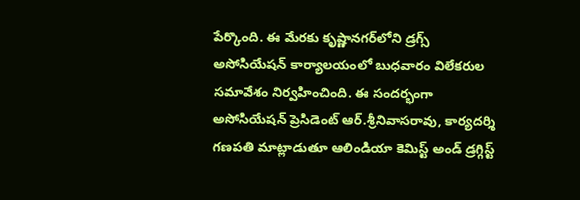పేర్కొంది. ఈ మేరకు కృష్ణానగర్‌లోని డ్రగ్స్‌ అసోసియేషన్‌ కార్యాలయంలో బుధవారం విలేకరుల సమావేశం నిర్వహించింది. ఈ సందర్భంగా అసోసియేషన్‌ ప్రెసిడెంట్‌ ఆర్‌.శ్రీనివాసరావు, కార్యదర్శి గణపతి మాట్లాడుతూ ఆలిండియా కెమిస్ట్‌ అండ్‌ డ్రగ్గిస్ట్‌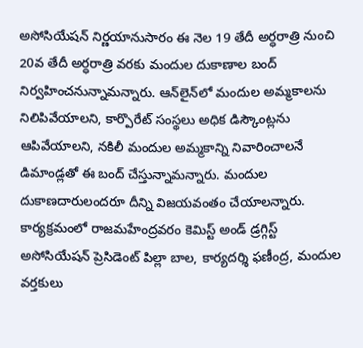అసోసియేషన్‌ నిర్ణయానుసారం ఈ నెల 19 తేదీ అర్ధరాత్రి నుంచి 20వ తేదీ అర్ధరాత్రి వరకు మందుల దుకాణాల బంద్‌ నిర్వహించనున్నామన్నారు. ఆన్‌లైన్‌లో మందుల అమ్మకాలను నిలిపివేయాలని, కార్పొరేట్‌ సంస్థలు అధిక డిస్కౌంట్లను ఆపివేయాలని, నకిలీ మందుల అమ్మకాన్ని నివారించాలనే డిమాండ్లతో ఈ బంద్‌ చేస్తున్నామన్నారు. మందుల దుకాణదారులందరూ దీన్ని విజయవంతం చేయాలన్నారు. కార్యక్రమంలో రాజమహేంద్రవరం కెమిస్ట్‌ అండ్‌ డ్రగ్గిస్ట్‌ అసోసియేషన్‌ ప్రెసిడెంట్‌ పిల్లా బాల, కార్యదర్శి ఫణీంద్ర, మందుల వర్తకులు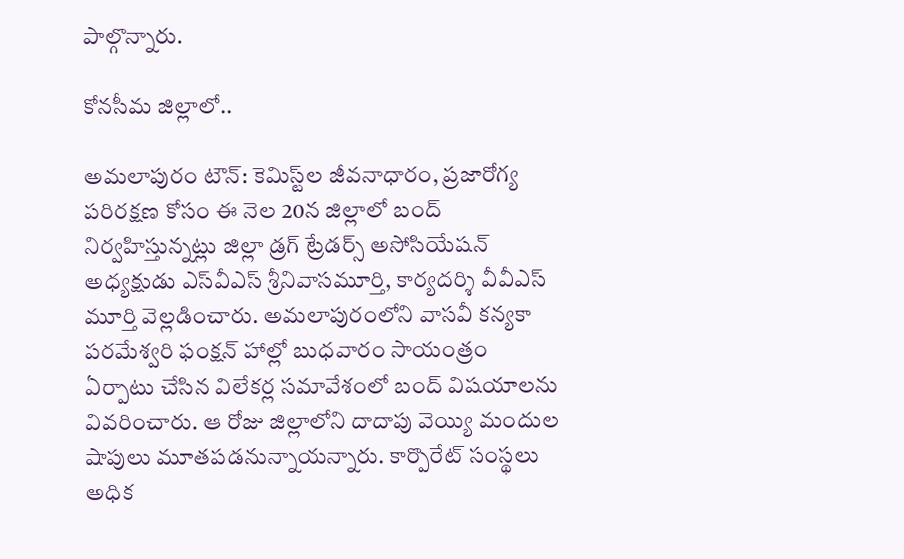పాల్గొన్నారు.

కోనసీమ జిల్లాలో..

అమలాపురం టౌన్‌: కెమిస్ట్‌ల జీవనాధారం, ప్రజారోగ్య పరిరక్షణ కోసం ఈ నెల 20న జిల్లాలో బంద్‌ నిర్వహిస్తున్నట్లు జిల్లా డ్రగ్‌ ట్రేడర్స్‌ అసోసియేషన్‌ అధ్యక్షుడు ఎస్‌వీఎస్‌ శ్రీనివాసమూర్తి, కార్యదర్శి వీవీఎస్‌ మూర్తి వెల్లడించారు. అమలాపురంలోని వాసవీ కన్యకా పరమేశ్వరి ఫంక్షన్‌ హాల్లో బుధవారం సాయంత్రం ఏర్పాటు చేసిన విలేకర్ల సమావేశంలో బంద్‌ విషయాలను వివరించారు. ఆ రోజు జిల్లాలోని దాదాపు వెయ్యి మందుల షాపులు మూతపడనున్నాయన్నారు. కార్పొరేట్‌ సంస్థలు అధిక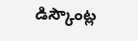డిస్కౌంట్ల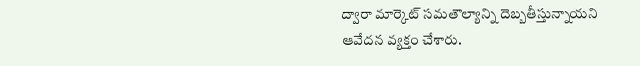ద్వారా మార్కెట్‌ సమతౌల్యాన్ని దెబ్బతీస్తున్నాయని ఆవేదన వ్యక్తం చేశారు.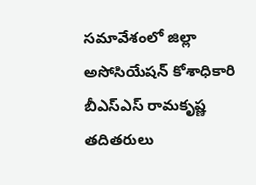సమావేశంలో జిల్లా అసోసియేషన్‌ కోశాధికారి బీఎస్‌ఎస్‌ రామకృష్ణ తదితరులు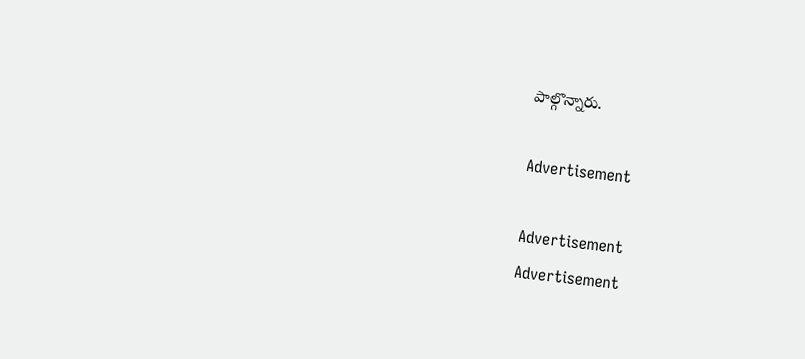పాల్గొన్నారు.

Advertisement

Advertisement
Advertisement